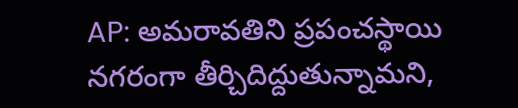AP: అమరావతిని ప్రపంచస్థాయి నగరంగా తీర్చిదిద్దుతున్నామని,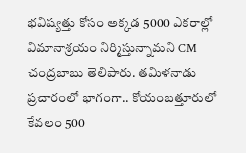భవిష్యత్తు కోసం అక్కడ 5000 ఎకరాల్లో విమానాశ్రయం నిర్మిస్తున్నామని CM చంద్రబాబు తెలిపారు. తమిళనాడు ప్రచారంలో భాగంగా.. కోయంబత్తూరులో కేవలం 500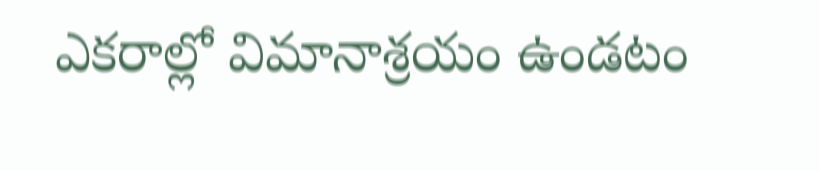ఎకరాల్లో విమానాశ్రయం ఉండటం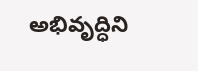అభివృద్ధిని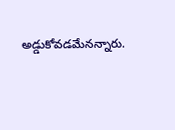అడ్డుకోవడమేనన్నారు.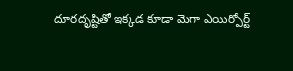దూరదృష్టితో ఇక్కడ కూడా మెగా ఎయిర్పోర్ట్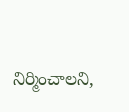నిర్మించాలని,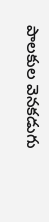పాలకుల వెనకడుగు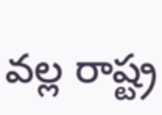వల్ల రాష్ట్ర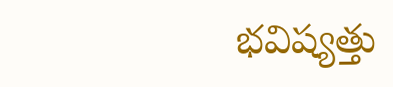భవిష్యత్తు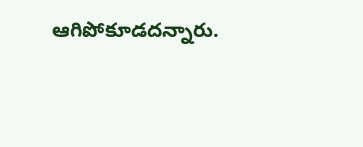ఆగిపోకూడదన్నారు.